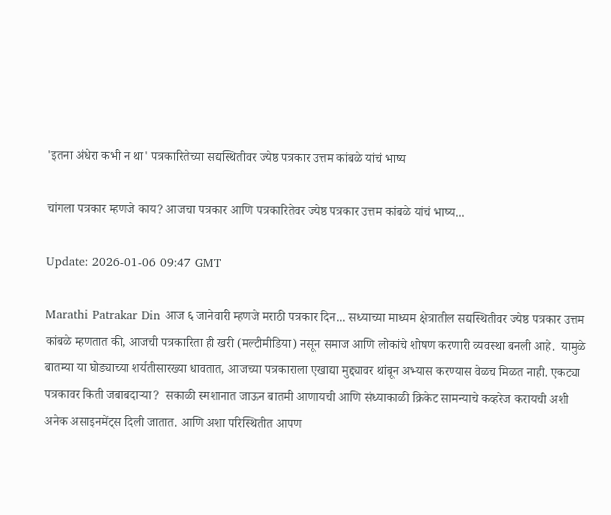'इतना अंधेरा कभी न था' पत्रकारितेच्या सद्यस्थितीवर ज्येष्ठ पत्रकार उत्तम कांबळे यांचं भाष्य

चांगला पत्रकार म्हणजे काय? आजचा पत्रकार आणि पत्रकारितेवर ज्येष्ठ पत्रकार उत्तम कांबळे यांचं भाष्य...

Update: 2026-01-06 09:47 GMT

Marathi Patrakar Din आज ६ जानेवारी म्हणजे मराठी पत्रकार दिन... सध्याच्या माध्यम क्षेत्रातील सद्यस्थितीवर ज्येष्ठ पत्रकार उत्तम कांबळे म्हणतात की, आजची पत्रकारिता ही खरी (मल्टीमीडिया) नसून समाज आणि लोकांचे शोषण करणारी व्यवस्था बनली आहे.  यामुळे बातम्या या घोड्याच्या शर्यतीसारख्या धावतात, आजच्या पत्रकाराला एखाद्या मुद्द्यावर थांबून अभ्यास करण्यास वेळच मिळत नाही. एकट्या पत्रकावर किती जबाबदाऱ्या?  सकाळी स्मशानात जाऊन बातमी आणायची आणि संध्याकाळी क्रिकेट सामन्याचे कव्हरेज करायची अशी अनेक असाइनमेंट्स दिली जातात. आणि अशा परिस्थितीत आपण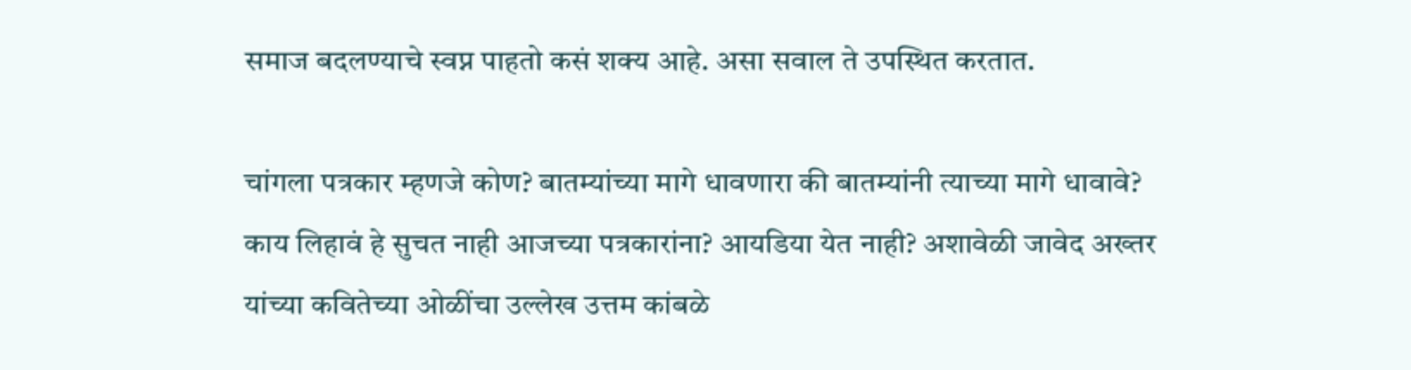समाज बदलण्याचे स्वप्न पाहतो कसं शक्य आहे. असा सवाल ते उपस्थित करतात.

चांगला पत्रकार म्हणजे कोण? बातम्यांच्या मागे धावणारा की बातम्यांनी त्याच्या मागे धावावे? काय लिहावं हे सुचत नाही आजच्या पत्रकारांना? आयडिया येत नाही? अशावेळी जावेद अख्तर यांच्या कवितेच्या ओळींचा उल्लेख उत्तम कांबळे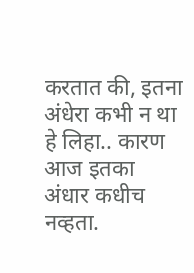करतात की, इतना अंधेरा कभी न था हे लिहा.. कारण आज इतका अंधार कधीच नव्हता.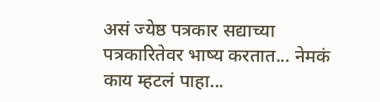असं ज्येष्ठ पत्रकार सद्याच्या पत्रकारितेवर भाष्य करतात... नेमकं काय म्हटलं पाहा...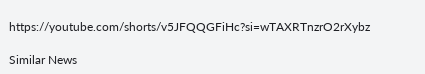https://youtube.com/shorts/v5JFQQGFiHc?si=wTAXRTnzrO2rXybz

Similar News